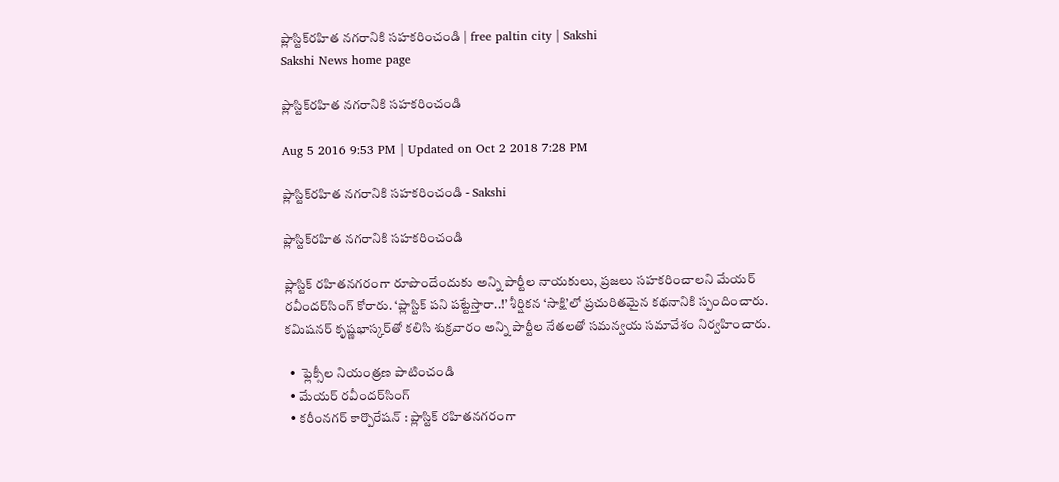ప్లాస్టిక్‌రహిత నగరానికి సహకరించండి | free paltin city | Sakshi
Sakshi News home page

ప్లాస్టిక్‌రహిత నగరానికి సహకరించండి

Aug 5 2016 9:53 PM | Updated on Oct 2 2018 7:28 PM

ప్లాస్టిక్‌రహిత నగరానికి సహకరించండి - Sakshi

ప్లాస్టిక్‌రహిత నగరానికి సహకరించండి

ప్లాస్టిక్‌ రహితనగరంగా రూపొందేందుకు అన్ని పార్టీల నాయకులు, ప్రజలు సహకరించాలని మేయర్‌ రవీందర్‌సింగ్‌ కోరారు. ‘ప్లాస్టిక్‌ పని పట్టేస్తారా..!’ శీర్షికన ‘సాక్షి’లో ప్రచురితమైన కథనానికి స్పందించారు. కమిషనర్‌ కృష్ణభాస్కర్‌తో కలిసి శుక్రవారం అన్ని పార్టీల నేతలతో సమన్వయ సమావేశం నిర్వహించారు.

  •  ఫ్లెక్సీల నియంత్రణ పాటించండి
  • మేయర్‌ రవీందర్‌సింగ్‌
  • కరీంనగర్‌ కార్పొరేషన్‌ : ప్లాస్టిక్‌ రహితనగరంగా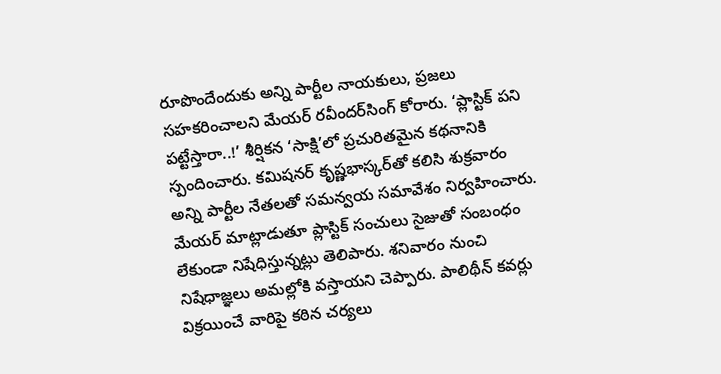రూపొందేందుకు అన్ని పార్టీల నాయకులు, ప్రజలు సహకరించాలని మేయర్‌ రవీందర్‌సింగ్‌ కోరారు. ‘ప్లాస్టిక్‌ పని పట్టేస్తారా..!’ శీర్షికన ‘సాక్షి’లో ప్రచురితమైన కథనానికి స్పందించారు. కమిషనర్‌ కృష్ణభాస్కర్‌తో కలిసి శుక్రవారం అన్ని పార్టీల నేతలతో సమన్వయ సమావేశం నిర్వహించారు. మేయర్‌ మాట్లాడుతూ ప్లాస్టిక్‌ సంచులు సైజుతో సంబంధం లేకుండా నిషేధిస్తున్నట్లు తెలిపారు. శనివారం నుంచి నిషేధాజ్ఞలు అమల్లోకి వస్తాయని చెప్పారు. పాలిథీన్‌ కవర్లు విక్రయించే వారిపై కఠిన చర్యలు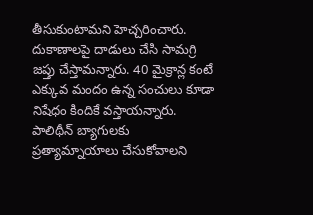తీసుకుంటామని హెచ్చరించారు. దుకాణాలపై దాడులు చేసి సామగ్రి జప్తు చేస్తామన్నారు. 40 మైక్రాన్ల కంటే ఎక్కువ మందం ఉన్న సంచులు కూడా నిషేధం కిందికే వస్తాయన్నారు. పాలిథీన్‌ బ్యాగులకు ప్రత్యామ్నాయాలు చేసుకోవాలని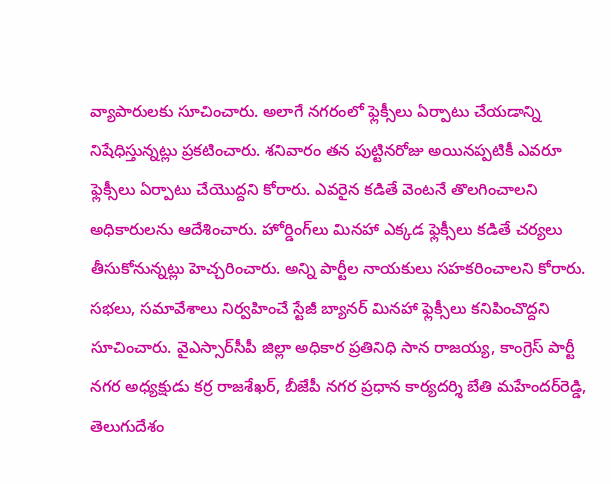వ్యాపారులకు సూచించారు. అలాగే నగరంలో ఫ్లెక్సీలు ఏర్పాటు చేయడాన్ని నిషేధిస్తున్నట్లు ప్రకటించారు. శనివారం తన పుట్టినరోజు అయినప్పటికీ ఎవరూ ఫ్లెక్సీలు ఏర్పాటు చేయెుద్దని కోరారు. ఎవరైన కడితే వెంటనే తొలగించాలని అధికారులను ఆదేశించారు. హోర్డింగ్‌లు మినహా ఎక్కడ ఫ్లెక్సీలు కడితే చర్యలు తీసుకోనున్నట్లు హెచ్చరించారు. అన్ని పార్టీల నాయకులు సహకరించాలని కోరారు. సభలు, సమావేశాలు నిర్వహించే స్టేజీ బ్యానర్‌ మినహా ఫ్లెక్సీలు కనిపించొద్దని సూచించారు. వైఎస్సార్‌సీపీ జిల్లా అధికార ప్రతినిధి సాన రాజయ్య, కాంగ్రెస్‌ పార్టీ నగర అధ్యక్షుడు కర్ర రాజశేఖర్, బీజేపీ నగర ప్రధాన కార్యదర్శి బేతి మహేందర్‌రెడ్డి, తెలుగుదేశం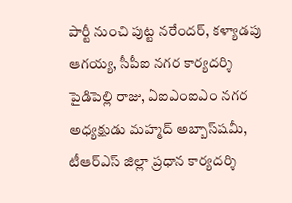పార్టీ నుంచి పుట్ట నరేందర్, కళ్యాడపు ఆగయ్య, సీపీఐ నగర కార్యదర్శి పైడిపెల్లి రాజు, ఏఐఎంఐఎం నగర అధ్యక్షుడు మహ్మద్‌ అబ్బాస్‌షమీ, టీఆర్‌ఎస్‌ జిల్లా ప్రధాన కార్యదర్శి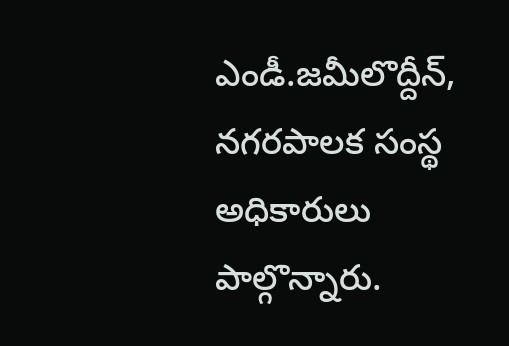ఎండీ.జమీలొద్దీన్, నగరపాలక సంస్థ అధికారులు పాల్గొన్నారు.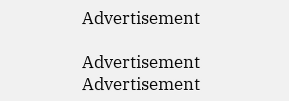Advertisement

Advertisement
Advertisement